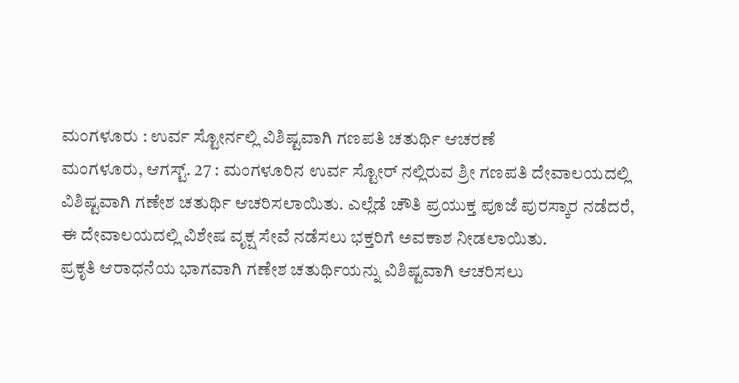ಮಂಗಳೂರು : ಉರ್ವ ಸ್ಟೋರ್ನಲ್ಲಿ ವಿಶಿಷ್ಟವಾಗಿ ಗಣಪತಿ ಚತುರ್ಥಿ ಆಚರಣೆ
ಮಂಗಳೂರು, ಆಗಸ್ಟ್. 27 : ಮಂಗಳೂರಿನ ಉರ್ವ ಸ್ಟೋರ್ ನಲ್ಲಿರುವ ಶ್ರೀ ಗಣಪತಿ ದೇವಾಲಯದಲ್ಲಿ ವಿಶಿಷ್ಟವಾಗಿ ಗಣೇಶ ಚತುರ್ಥಿ ಆಚರಿಸಲಾಯಿತು. ಎಲ್ಲೆಡೆ ಚೌತಿ ಪ್ರಯುಕ್ತ ಪೂಜೆ ಪುರಸ್ಕಾರ ನಡೆದರೆ, ಈ ದೇವಾಲಯದಲ್ಲಿ ವಿಶೇಷ ವೃಕ್ಷ ಸೇವೆ ನಡೆಸಲು ಭಕ್ತರಿಗೆ ಅವಕಾಶ ನೀಡಲಾಯಿತು.
ಪ್ರಕೃತಿ ಆರಾಧನೆಯ ಭಾಗವಾಗಿ ಗಣೇಶ ಚತುರ್ಥಿಯನ್ನು ವಿಶಿಷ್ಟವಾಗಿ ಆಚರಿಸಲು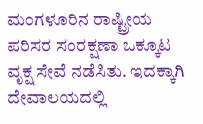ಮಂಗಳೂರಿನ ರಾಷ್ಟ್ರೀಯ ಪರಿಸರ ಸಂರಕ್ಷಣಾ ಒಕ್ಕೂಟ ವೃಕ್ಷ ಸೇವೆ ನಡೆಸಿತು. ಇದಕ್ಕಾಗಿ ದೇವಾಲಯದಲ್ಲಿ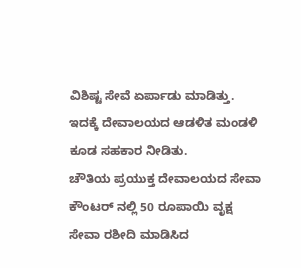ವಿಶಿಷ್ಟ ಸೇವೆ ಏರ್ಪಾಡು ಮಾಡಿತ್ತು. ಇದಕ್ಕೆ ದೇವಾಲಯದ ಆಡಳಿತ ಮಂಡಳಿ ಕೂಡ ಸಹಕಾರ ನೀಡಿತು.
ಚೌತಿಯ ಪ್ರಯುಕ್ತ ದೇವಾಲಯದ ಸೇವಾ ಕೌಂಟರ್ ನಲ್ಲಿ 50 ರೂಪಾಯಿ ವೃಕ್ಷ ಸೇವಾ ರಶೀದಿ ಮಾಡಿಸಿದ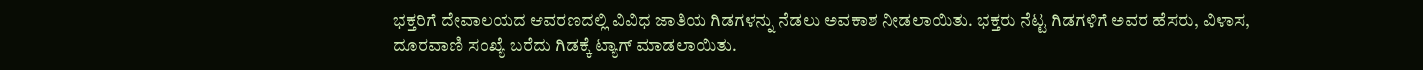ಭಕ್ತರಿಗೆ ದೇವಾಲಯದ ಆವರಣದಲ್ಲಿ ವಿವಿಧ ಜಾತಿಯ ಗಿಡಗಳನ್ನು ನೆಡಲು ಅವಕಾಶ ನೀಡಲಾಯಿತು. ಭಕ್ತರು ನೆಟ್ಟ ಗಿಡಗಳಿಗೆ ಅವರ ಹೆಸರು, ವಿಳಾಸ, ದೂರವಾಣಿ ಸಂಖ್ಯೆ ಬರೆದು ಗಿಡಕ್ಕೆ ಟ್ಯಾಗ್ ಮಾಡಲಾಯಿತು.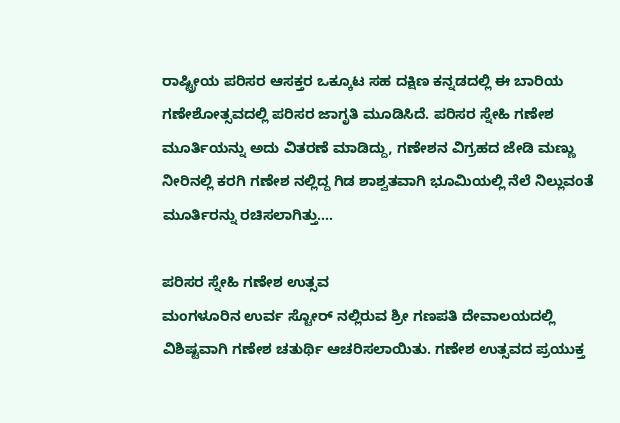ರಾಷ್ಟ್ರೀಯ ಪರಿಸರ ಆಸಕ್ತರ ಒಕ್ಕೂಟ ಸಹ ದಕ್ಷಿಣ ಕನ್ನಡದಲ್ಲಿ ಈ ಬಾರಿಯ ಗಣೇಶೋತ್ಸವದಲ್ಲಿ ಪರಿಸರ ಜಾಗೃತಿ ಮೂಡಿಸಿದೆ. ಪರಿಸರ ಸ್ನೇಹಿ ಗಣೇಶ ಮೂರ್ತಿಯನ್ನು ಅದು ವಿತರಣೆ ಮಾಡಿದ್ದು, ಗಣೇಶನ ವಿಗ್ರಹದ ಜೇಡಿ ಮಣ್ಣು ನೀರಿನಲ್ಲಿ ಕರಗಿ ಗಣೇಶ ನಲ್ಲಿದ್ದ ಗಿಡ ಶಾಶ್ವತವಾಗಿ ಭೂಮಿಯಲ್ಲಿ ನೆಲೆ ನಿಲ್ಲುವಂತೆ ಮೂರ್ತಿರನ್ನು ರಚಿಸಲಾಗಿತ್ತು....

ಪರಿಸರ ಸ್ನೇಹಿ ಗಣೇಶ ಉತ್ಸವ
ಮಂಗಳೂರಿನ ಉರ್ವ ಸ್ಟೋರ್ ನಲ್ಲಿರುವ ಶ್ರೀ ಗಣಪತಿ ದೇವಾಲಯದಲ್ಲಿ ವಿಶಿಷ್ಟವಾಗಿ ಗಣೇಶ ಚತುರ್ಥಿ ಆಚರಿಸಲಾಯಿತು. ಗಣೇಶ ಉತ್ಸವದ ಪ್ರಯುಕ್ತ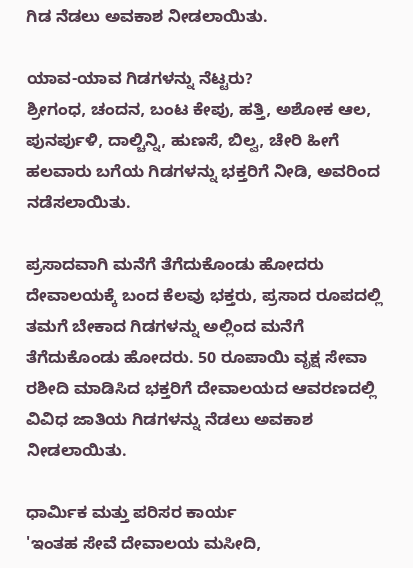ಗಿಡ ನೆಡಲು ಅವಕಾಶ ನೀಡಲಾಯಿತು.

ಯಾವ-ಯಾವ ಗಿಡಗಳನ್ನು ನೆಟ್ಟರು?
ಶ್ರೀಗಂಧ, ಚಂದನ, ಬಂಟ ಕೇಪು, ಹತ್ತಿ, ಅಶೋಕ ಆಲ, ಪುನರ್ಪುಳಿ, ದಾಲ್ಚಿನ್ನಿ, ಹುಣಸೆ, ಬಿಲ್ವ, ಚೇರಿ ಹೀಗೆ ಹಲವಾರು ಬಗೆಯ ಗಿಡಗಳನ್ನು ಭಕ್ತರಿಗೆ ನೀಡಿ, ಅವರಿಂದ ನಡೆಸಲಾಯಿತು.

ಪ್ರಸಾದವಾಗಿ ಮನೆಗೆ ತೆಗೆದುಕೊಂಡು ಹೋದರು
ದೇವಾಲಯಕ್ಕೆ ಬಂದ ಕೆಲವು ಭಕ್ತರು, ಪ್ರಸಾದ ರೂಪದಲ್ಲಿ ತಮಗೆ ಬೇಕಾದ ಗಿಡಗಳನ್ನು ಅಲ್ಲಿಂದ ಮನೆಗೆ ತೆಗೆದುಕೊಂಡು ಹೋದರು. 50 ರೂಪಾಯಿ ವೃಕ್ಷ ಸೇವಾ ರಶೀದಿ ಮಾಡಿಸಿದ ಭಕ್ತರಿಗೆ ದೇವಾಲಯದ ಆವರಣದಲ್ಲಿ ವಿವಿಧ ಜಾತಿಯ ಗಿಡಗಳನ್ನು ನೆಡಲು ಅವಕಾಶ ನೀಡಲಾಯಿತು.

ಧಾರ್ಮಿಕ ಮತ್ತು ಪರಿಸರ ಕಾರ್ಯ
'ಇಂತಹ ಸೇವೆ ದೇವಾಲಯ ಮಸೀದಿ,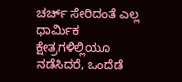ಚರ್ಚ್ ಸೇರಿದಂತೆ ಎಲ್ಲ ಧಾರ್ಮಿಕ ಕ್ಷೇತ್ರಗಳಿಲ್ಲಿಯೂ ನಡೆಸಿದರೆ, ಒಂದೆಡೆ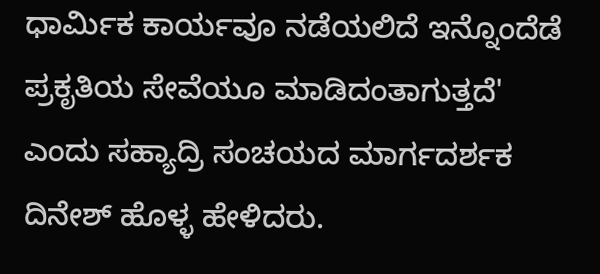ಧಾರ್ಮಿಕ ಕಾರ್ಯವೂ ನಡೆಯಲಿದೆ ಇನ್ನೊಂದೆಡೆ ಪ್ರಕೃತಿಯ ಸೇವೆಯೂ ಮಾಡಿದಂತಾಗುತ್ತದೆ' ಎಂದು ಸಹ್ಯಾದ್ರಿ ಸಂಚಯದ ಮಾರ್ಗದರ್ಶಕ ದಿನೇಶ್ ಹೊಳ್ಳ ಹೇಳಿದರು.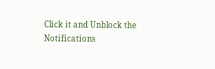Click it and Unblock the Notifications